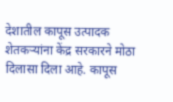देशातील कापूस उत्पादक शेतकऱ्यांना केंद्र सरकारने मोठा दिलासा दिला आहे. कापूस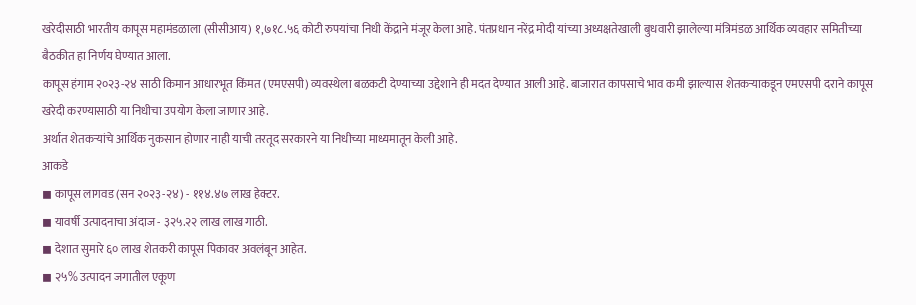खरेदीसाठी भारतीय कापूस महामंडळाला (सीसीआय) १,७१८.५६ कोटी रुपयांचा निधी केंद्राने मंजूर केला आहे. पंतप्रधान नरेंद्र मोदी यांच्या अध्यक्षतेखाली बुधवारी झालेल्या मंत्रिमंडळ आर्थिक व्यवहार समितीच्या बैठकीत हा निर्णय घेण्यात आला.
कापूस हंगाम २०२३-२४ साठी किमान आधारभूत किंमत (एमएसपी) व्यवस्थेला बळकटी देण्याच्या उद्देशाने ही मदत देण्यात आली आहे. बाजारात कापसाचे भाव कमी झाल्यास शेतकऱ्याकडून एमएसपी दराने कापूस खरेदी करण्यासाठी या निधीचा उपयोग केला जाणार आहे.
अर्थात शेतकऱ्यांचे आर्थिक नुकसान होणार नाही याची तरतूद सरकारने या निधीच्या माध्यमातून केली आहे.
आकडे
◼ कापूस लागवड (सन २०२३-२४) - ११४.४७ लाख हेक्टर.
◼ यावर्षी उत्पादनाचा अंदाज - ३२५.२२ लाख लाख गाठी.
◼ देशात सुमारे ६० लाख शेतकरी कापूस पिकावर अवलंबून आहेत.
◼ २५% उत्पादन जगातील एकूण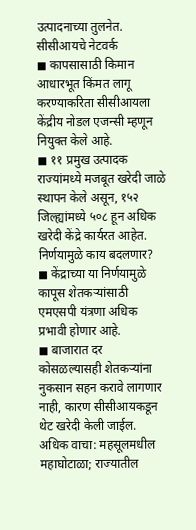उत्पादनाच्या तुलनेत.
सीसीआयचे नेटवर्क
◼ कापसासाठी किमान आधारभूत किंमत लागू करण्याकरिता सीसीआयला केंद्रीय नोडल एजन्सी म्हणून नियुक्त केले आहे.
◼ ११ प्रमुख उत्पादक राज्यांमध्ये मजबूत खरेदी जाळे स्थापन केले असून, १५२ जिल्ह्यांमध्ये ५०८ हून अधिक खरेदी केंद्रे कार्यरत आहेत.
निर्णयामुळे काय बदलणार?
◼ केंद्राच्या या निर्णयामुळे कापूस शेतकऱ्यांसाठी एमएसपी यंत्रणा अधिक प्रभावी होणार आहे.
◼ बाजारात दर कोसळल्यासही शेतकऱ्यांना नुकसान सहन करावे लागणार नाही, कारण सीसीआयकडून थेट खरेदी केली जाईल.
अधिक वाचा: महसूलमधील महाघोटाळा; राज्यातील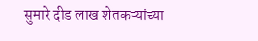सुमारे दीड लाख शेतकऱ्यांच्या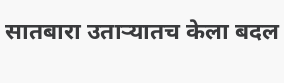सातबारा उताऱ्यातच केला बदल